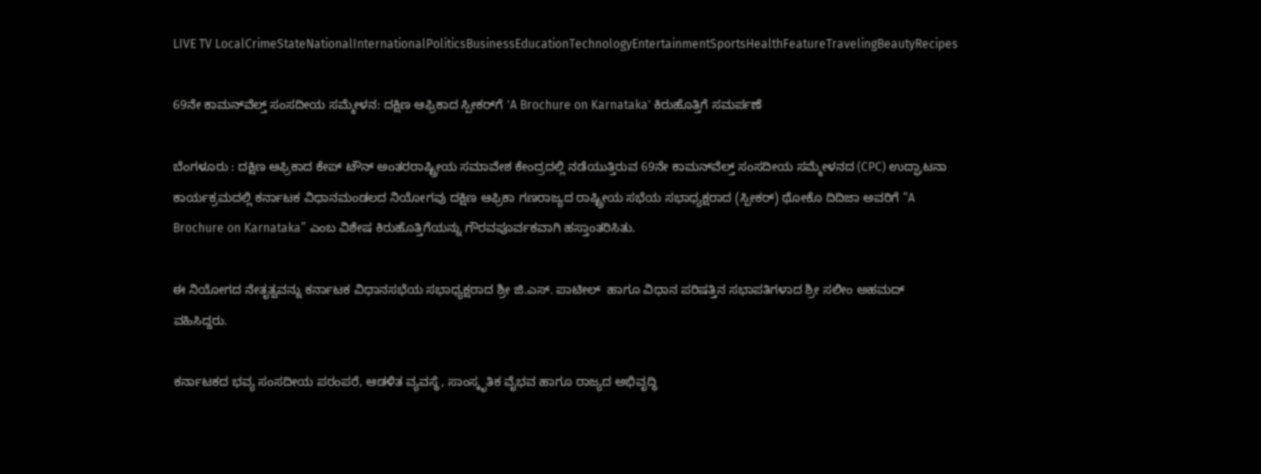LIVE TV LocalCrimeStateNationalInternationalPoliticsBusinessEducationTechnologyEntertainmentSportsHealthFeatureTravelingBeautyRecipes

69ನೇ ಕಾಮನ್‌ವೆಲ್ತ್ ಸಂಸದೀಯ ಸಮ್ಮೇಳನ: ದಕ್ಷಿಣ ಆಫ್ರಿಕಾದ ಸ್ಪೀಕರ್‌ಗೆ 'A Brochure on Karnataka' ಕಿರುಹೊತ್ತಿಗೆ ಸಮರ್ಪಣೆ

ಬೆಂಗಳೂರು : ದಕ್ಷಿಣ ಆಫ್ರಿಕಾದ ಕೇಪ್ ಟೌನ್ ಅಂತರರಾಷ್ಟ್ರೀಯ ಸಮಾವೇಶ ಕೇಂದ್ರದಲ್ಲಿ ನಡೆಯುತ್ತಿರುವ 69ನೇ ಕಾಮನ್‌ವೆಲ್ತ್ ಸಂಸದೀಯ ಸಮ್ಮೇಳನದ (CPC) ಉದ್ಘಾಟನಾ ಕಾರ್ಯಕ್ರಮದಲ್ಲಿ ಕರ್ನಾಟಕ ವಿಧಾನಮಂಡಲದ ನಿಯೋಗವು ದಕ್ಷಿಣ ಆಫ್ರಿಕಾ ಗಣರಾಜ್ಯದ ರಾಷ್ಟ್ರೀಯ ಸಭೆಯ ಸಭಾಧ್ಯಕ್ಷರಾದ (ಸ್ಪೀಕರ್) ಥೋಕೊ ದಿದಿಜಾ ಅವರಿಗೆ “A Brochure on Karnataka” ಎಂಬ ವಿಶೇಷ ಕಿರುಹೊತ್ತಿಗೆಯನ್ನು ಗೌರವಪೂರ್ವಕವಾಗಿ ಹಸ್ತಾಂತರಿಸಿತು.

ಈ ನಿಯೋಗದ ನೇತೃತ್ವವನ್ನು ಕರ್ನಾಟಕ ವಿಧಾನಸಭೆಯ ಸಭಾಧ್ಯಕ್ಷರಾದ ಶ್ರೀ ಜಿ.ಎಸ್. ಪಾಟೀಲ್  ಹಾಗೂ ವಿಧಾನ ಪರಿಷತ್ತಿನ ಸಭಾಪತಿಗಳಾದ ಶ್ರೀ ಸಲೀಂ ಅಹಮದ್  ವಹಿಸಿದ್ದರು.

ಕರ್ನಾಟಕದ ಭವ್ಯ ಸಂಸದೀಯ ಪರಂಪರೆ, ಆಡಳಿತ ವ್ಯವಸ್ಥೆ, ಸಾಂಸ್ಕೃತಿಕ ವೈಭವ ಹಾಗೂ ರಾಜ್ಯದ ಅಭಿವೃದ್ಧಿ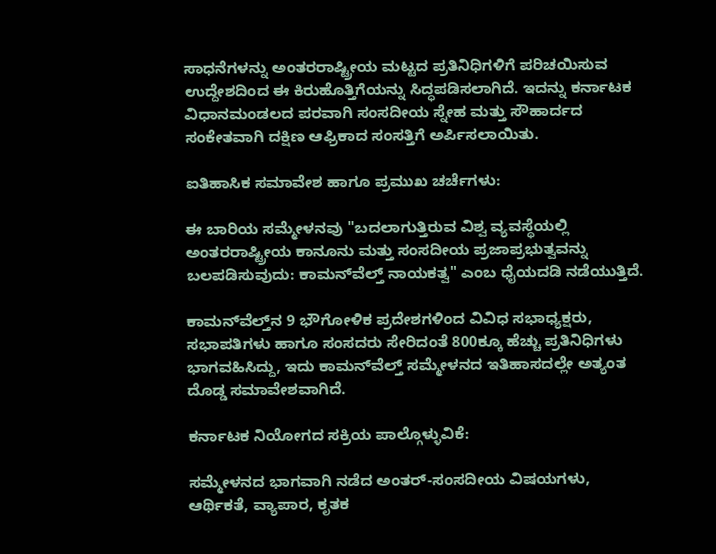ಸಾಧನೆಗಳನ್ನು ಅಂತರರಾಷ್ಟ್ರೀಯ ಮಟ್ಟದ ಪ್ರತಿನಿಧಿಗಳಿಗೆ ಪರಿಚಯಿಸುವ ಉದ್ದೇಶದಿಂದ ಈ ಕಿರುಹೊತ್ತಿಗೆಯನ್ನು ಸಿದ್ಧಪಡಿಸಲಾಗಿದೆ. ಇದನ್ನು ಕರ್ನಾಟಕ ವಿಧಾನಮಂಡಲದ ಪರವಾಗಿ ಸಂಸದೀಯ ಸ್ನೇಹ ಮತ್ತು ಸೌಹಾರ್ದದ ಸಂಕೇತವಾಗಿ ದಕ್ಷಿಣ ಆಫ್ರಿಕಾದ ಸಂಸತ್ತಿಗೆ ಅರ್ಪಿಸಲಾಯಿತು.

ಐತಿಹಾಸಿಕ ಸಮಾವೇಶ ಹಾಗೂ ಪ್ರಮುಖ ಚರ್ಚೆಗಳು:

ಈ ಬಾರಿಯ ಸಮ್ಮೇಳನವು "ಬದಲಾಗುತ್ತಿರುವ ವಿಶ್ವ ವ್ಯವಸ್ಥೆಯಲ್ಲಿ ಅಂತರರಾಷ್ಟ್ರೀಯ ಕಾನೂನು ಮತ್ತು ಸಂಸದೀಯ ಪ್ರಜಾಪ್ರಭುತ್ವವನ್ನು ಬಲಪಡಿಸುವುದು: ಕಾಮನ್‌ವೆಲ್ತ್ ನಾಯಕತ್ವ" ಎಂಬ ಧೈಯದಡಿ ನಡೆಯುತ್ತಿದೆ.

ಕಾಮನ್‌ವೆಲ್ತ್‌ನ 9 ಭೌಗೋಳಿಕ ಪ್ರದೇಶಗಳಿಂದ ವಿವಿಧ ಸಭಾಧ್ಯಕ್ಷರು, ಸಭಾಪತಿಗಳು ಹಾಗೂ ಸಂಸದರು ಸೇರಿದಂತೆ 800ಕ್ಕೂ ಹೆಚ್ಚು ಪ್ರತಿನಿಧಿಗಳು ಭಾಗವಹಿಸಿದ್ದು, ಇದು ಕಾಮನ್‌ವೆಲ್ತ್ ಸಮ್ಮೇಳನದ ಇತಿಹಾಸದಲ್ಲೇ ಅತ್ಯಂತ ದೊಡ್ಡ ಸಮಾವೇಶವಾಗಿದೆ.

ಕರ್ನಾಟಕ ನಿಯೋಗದ ಸಕ್ರಿಯ ಪಾಲ್ಗೊಳ್ಳುವಿಕೆ:

ಸಮ್ಮೇಳನದ ಭಾಗವಾಗಿ ನಡೆದ ಅಂತರ್-ಸಂಸದೀಯ ವಿಷಯಗಳು, ಆರ್ಥಿಕತೆ, ವ್ಯಾಪಾರ, ಕೃತಕ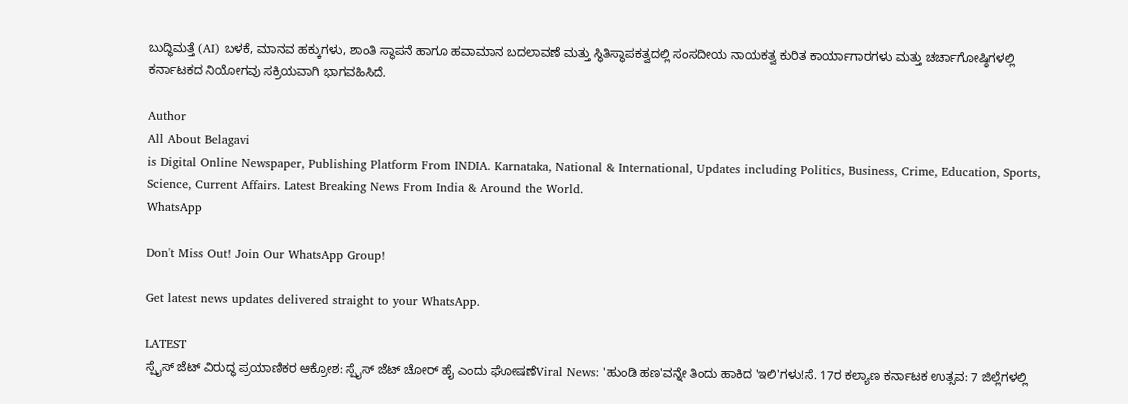ಬುದ್ಧಿಮತ್ತೆ (AI) ಬಳಕೆ, ಮಾನವ ಹಕ್ಕುಗಳು, ಶಾಂತಿ ಸ್ಥಾಪನೆ ಹಾಗೂ ಹವಾಮಾನ ಬದಲಾವಣೆ ಮತ್ತು ಸ್ಥಿತಿಸ್ಥಾಪಕತ್ವದಲ್ಲಿ ಸಂಸದೀಯ ನಾಯಕತ್ವ ಕುರಿತ ಕಾರ್ಯಾಗಾರಗಳು ಮತ್ತು ಚರ್ಚಾಗೋಷ್ಠಿಗಳಲ್ಲಿ ಕರ್ನಾಟಕದ ನಿಯೋಗವು ಸಕ್ರಿಯವಾಗಿ ಭಾಗವಹಿಸಿದೆ.

Author
All About Belagavi
is Digital Online Newspaper, Publishing Platform From INDIA. Karnataka, National & International, Updates including Politics, Business, Crime, Education, Sports, Science, Current Affairs. Latest Breaking News From India & Around the World.
WhatsApp

Don't Miss Out! Join Our WhatsApp Group!

Get latest news updates delivered straight to your WhatsApp.

LATEST
ಸ್ಪೈಸ್ ಜೆಟ್ ವಿರುದ್ಧ ಪ್ರಯಾಣಿಕರ ಆಕ್ರೋಶ: ಸ್ಪೈಸ್ ಜೆಟ್ ಚೋರ್ ಹೈ ಎಂದು ಘೋಷಣೆViral News: 'ಹುಂಡಿ ಹಣ'ವನ್ನೇ ತಿಂದು ಹಾಕಿದ 'ಇಲಿ'ಗಳು!ಸೆ. 17ರ ಕಲ್ಯಾಣ ಕರ್ನಾಟಕ ಉತ್ಸವ: 7 ಜಿಲ್ಲೆಗಳಲ್ಲಿ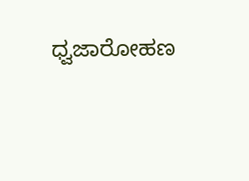ಧ್ವಜಾರೋಹಣ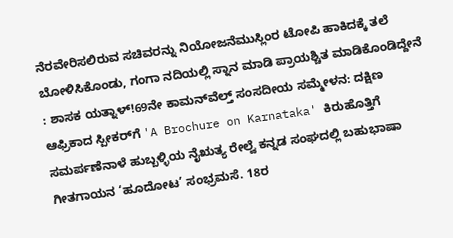ನೆರವೇರಿಸಲಿರುವ ಸಚಿವರನ್ನು ನಿಯೋಜನೆಮುಸ್ಲಿಂರ ಟೋಪಿ ಹಾಕಿದಕ್ಕೆ ತಲೆ ಬೋಳಿಸಿಕೊಂಡು, ಗಂಗಾ ನದಿಯಲ್ಲಿ ಸ್ನಾನ ಮಾಡಿ ಪ್ರಾಯಶ್ಚಿತ ಮಾಡಿಕೊಂಡಿದ್ದೇನೆ : ಶಾಸಕ ಯತ್ನಾಳ್!69ನೇ ಕಾಮನ್‌ವೆಲ್ತ್ ಸಂಸದೀಯ ಸಮ್ಮೇಳನ: ದಕ್ಷಿಣ ಆಫ್ರಿಕಾದ ಸ್ಪೀಕರ್‌ಗೆ 'A Brochure on Karnataka' ಕಿರುಹೊತ್ತಿಗೆ ಸಮರ್ಪಣೆನಾಳೆ ಹುಬ್ಬಳ್ಳಿಯ ನೈಋತ್ಯ ರೇಲ್ವೆ ಕನ್ನಡ ಸಂಘದಲ್ಲಿ ಬಹುಭಾಷಾ ಗೀತಗಾಯನ ‘ಹೂದೋಟ’ ಸಂಭ್ರಮಸೆ. 18ರ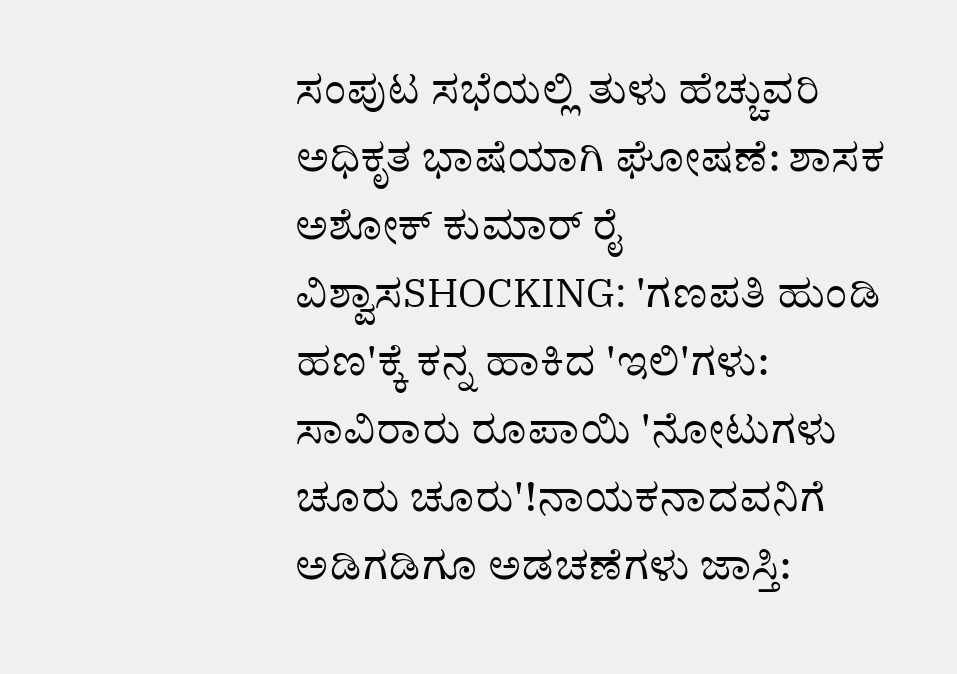ಸಂಪುಟ ಸಭೆಯಲ್ಲಿ ತುಳು ಹೆಚ್ಚುವರಿ ಅಧಿಕೃತ ಭಾಷೆಯಾಗಿ ಘೋಷಣೆ: ಶಾಸಕ ಅಶೋಕ್ ಕುಮಾರ್ ರೈ ವಿಶ್ವಾಸSHOCKING: 'ಗಣಪತಿ ಹುಂಡಿ ಹಣ'ಕ್ಕೆ ಕನ್ನ ಹಾಕಿದ 'ಇಲಿ'ಗಳು: ಸಾವಿರಾರು ರೂಪಾಯಿ 'ನೋಟುಗಳು ಚೂರು ಚೂರು'!ನಾಯಕನಾದವನಿಗೆ ಅಡಿಗಡಿಗೂ ಅಡಚಣೆಗಳು ಜಾಸ್ತಿ: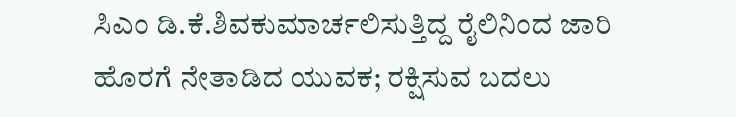ಸಿಎಂ ಡಿ.ಕೆ.ಶಿವಕುಮಾರ್ಚಲಿಸುತ್ತಿದ್ದ ರೈಲಿನಿಂದ ಜಾರಿ ಹೊರಗೆ ನೇತಾಡಿದ ಯುವಕ; ರಕ್ಷಿಸುವ ಬದಲು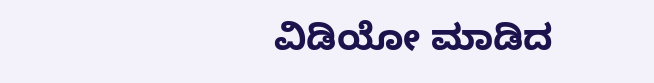ವಿಡಿಯೋ ಮಾಡಿದ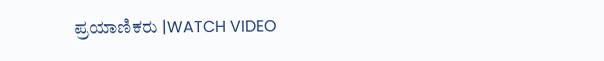ಪ್ರಯಾಣಿಕರು |WATCH VIDEO